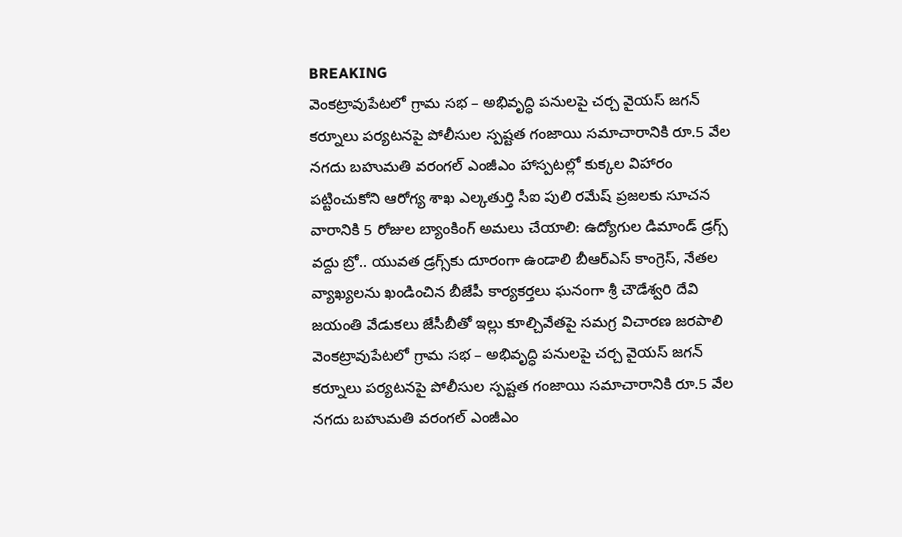BREAKING
వెంకట్రావుపేటలో గ్రామ సభ – అభివృద్ధి పనులపై చర్చ వైయస్ జగన్ కర్నూలు పర్యటనపై పోలీసుల స్పష్టత గంజాయి సమాచారానికి రూ.5 వేల నగదు బహుమతి వరంగల్ ఎంజీఎం హాస్పటల్లో కుక్కల విహారం పట్టించుకోని ఆరోగ్య శాఖ ఎల్కతుర్తి సీఐ పులి రమేష్ ప్రజలకు సూచన వారానికి 5 రోజుల బ్యాంకింగ్ అమలు చేయాలి: ఉద్యోగుల డిమాండ్ డ్రగ్స్ వద్దు బ్రో.. యువత డ్రగ్స్‌కు దూరంగా ఉండాలి బీఆర్ఎస్ కాంగ్రెస్, నేతల వ్యాఖ్యలను ఖండించిన బీజేపీ కార్యకర్తలు ఘనంగా శ్రీ చౌడేశ్వరి దేవి జయంతి వేడుకలు జేసీబీతో ఇల్లు కూల్చివేతపై సమగ్ర విచారణ జరపాలి వెంకట్రావుపేటలో గ్రామ సభ – అభివృద్ధి పనులపై చర్చ వైయస్ జగన్ కర్నూలు పర్యటనపై పోలీసుల స్పష్టత గంజాయి సమాచారానికి రూ.5 వేల నగదు బహుమతి వరంగల్ ఎంజీఎం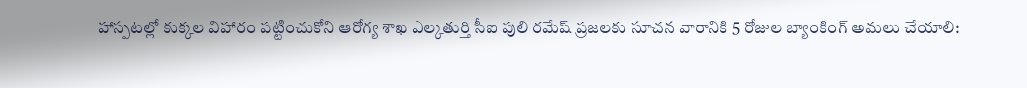హాస్పటల్లో కుక్కల విహారం పట్టించుకోని ఆరోగ్య శాఖ ఎల్కతుర్తి సీఐ పులి రమేష్ ప్రజలకు సూచన వారానికి 5 రోజుల బ్యాంకింగ్ అమలు చేయాలి: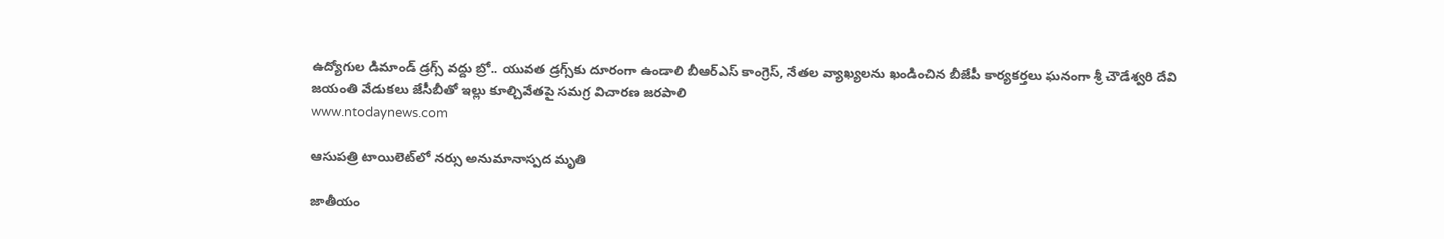ఉద్యోగుల డిమాండ్ డ్రగ్స్ వద్దు బ్రో.. యువత డ్రగ్స్‌కు దూరంగా ఉండాలి బీఆర్ఎస్ కాంగ్రెస్, నేతల వ్యాఖ్యలను ఖండించిన బీజేపీ కార్యకర్తలు ఘనంగా శ్రీ చౌడేశ్వరి దేవి జయంతి వేడుకలు జేసీబీతో ఇల్లు కూల్చివేతపై సమగ్ర విచారణ జరపాలి
www.ntodaynews.com

ఆసుపత్రి టాయిలెట్‌లో నర్సు అనుమానాస్పద మృతి

జాతీయం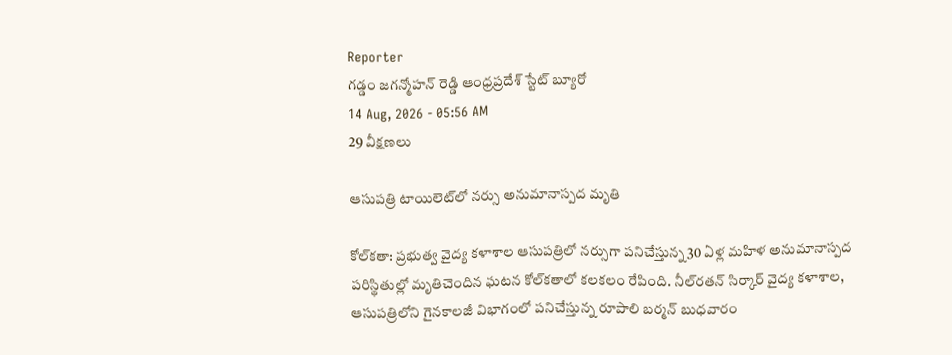Reporter
గడ్డం జగన్మోహన్ రెడ్డి ఆంధ్రప్రదేశ్ స్టేట్ బ్యూరో
14 Aug, 2026 - 05:56 AM
29 వీక్షణలు

ఆసుపత్రి టాయిలెట్‌లో నర్సు అనుమానాస్పద మృతి

కోల్‌కతా: ప్రభుత్వ వైద్య కళాశాల ఆసుపత్రిలో నర్సుగా పనిచేస్తున్న 30 ఏళ్ల మహిళ అనుమానాస్పద పరిస్థితుల్లో మృతిచెందిన ఘటన కోల్‌కతాలో కలకలం రేపింది. నీల్‌రతన్ సిర్కార్ వైద్య కళాశాల, ఆసుపత్రిలోని గైనకాలజీ విభాగంలో పనిచేస్తున్న రూపాలి బర్మన్ బుధవారం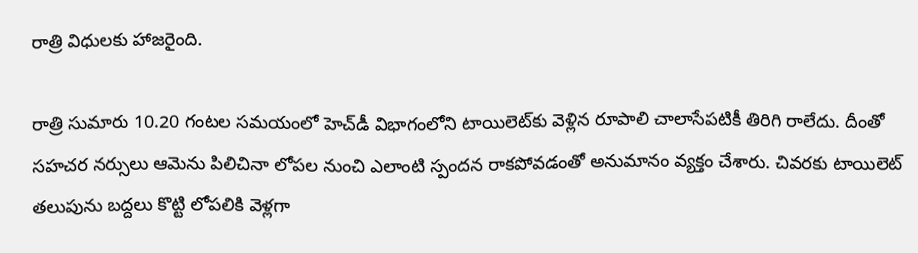రాత్రి విధులకు హాజరైంది.

రాత్రి సుమారు 10.20 గంటల సమయంలో హెచ్‌డీ విభాగంలోని టాయిలెట్‌కు వెళ్లిన రూపాలి చాలాసేపటికీ తిరిగి రాలేదు. దీంతో సహచర నర్సులు ఆమెను పిలిచినా లోపల నుంచి ఎలాంటి స్పందన రాకపోవడంతో అనుమానం వ్యక్తం చేశారు. చివరకు టాయిలెట్ తలుపును బద్దలు కొట్టి లోపలికి వెళ్లగా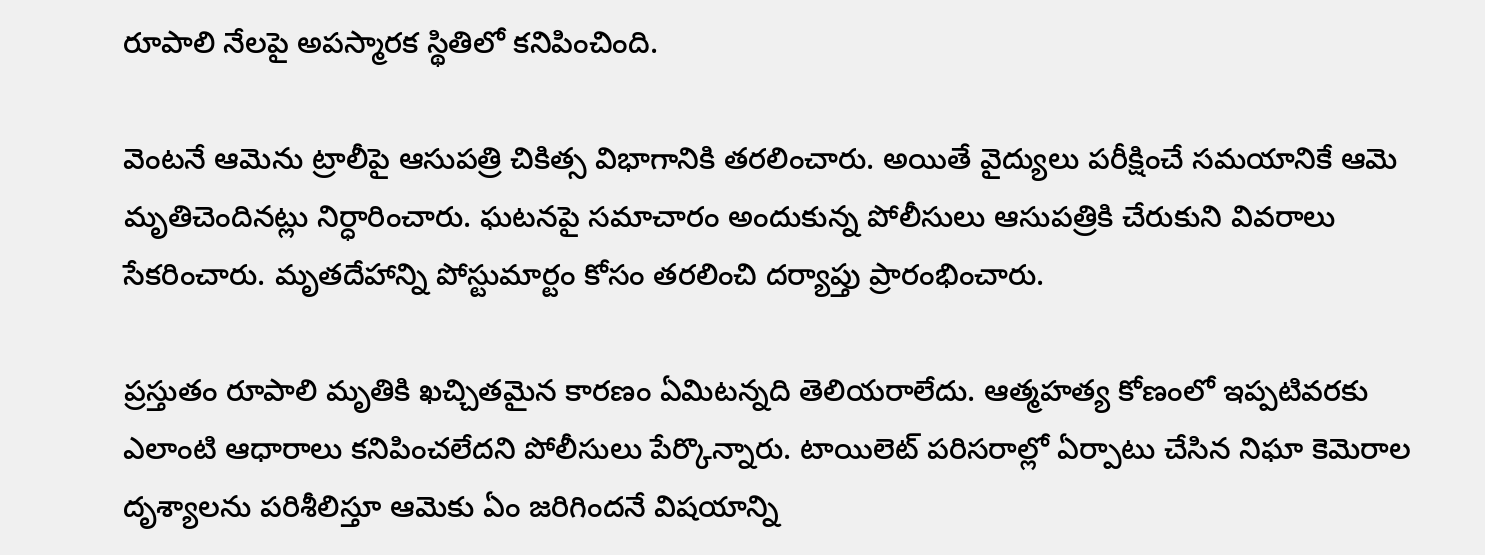రూపాలి నేలపై అపస్మారక స్థితిలో కనిపించింది.

వెంటనే ఆమెను ట్రాలీపై ఆసుపత్రి చికిత్స విభాగానికి తరలించారు. అయితే వైద్యులు పరీక్షించే సమయానికే ఆమె మృతిచెందినట్లు నిర్ధారించారు. ఘటనపై సమాచారం అందుకున్న పోలీసులు ఆసుపత్రికి చేరుకుని వివరాలు సేకరించారు. మృతదేహాన్ని పోస్టుమార్టం కోసం తరలించి దర్యాప్తు ప్రారంభించారు.

ప్రస్తుతం రూపాలి మృతికి ఖచ్చితమైన కారణం ఏమిటన్నది తెలియరాలేదు. ఆత్మహత్య కోణంలో ఇప్పటివరకు ఎలాంటి ఆధారాలు కనిపించలేదని పోలీసులు పేర్కొన్నారు. టాయిలెట్ పరిసరాల్లో ఏర్పాటు చేసిన నిఘా కెమెరాల దృశ్యాలను పరిశీలిస్తూ ఆమెకు ఏం జరిగిందనే విషయాన్ని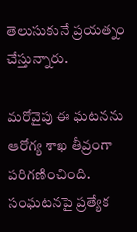తెలుసుకునే ప్రయత్నం చేస్తున్నారు.

మరోవైపు ఈ ఘటనను ఆరోగ్య శాఖ తీవ్రంగా పరిగణించింది. సంఘటనపై ప్రత్యేక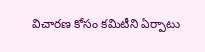విచారణ కోసం కమిటీని ఏర్పాటు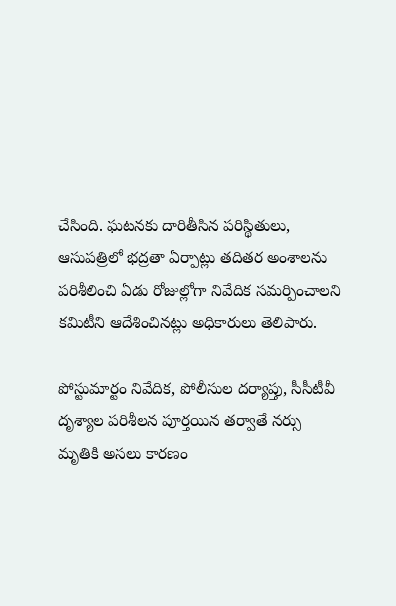చేసింది. ఘటనకు దారితీసిన పరిస్థితులు, ఆసుపత్రిలో భద్రతా ఏర్పాట్లు తదితర అంశాలను పరిశీలించి ఏడు రోజుల్లోగా నివేదిక సమర్పించాలని కమిటీని ఆదేశించినట్లు అధికారులు తెలిపారు.

పోస్టుమార్టం నివేదిక, పోలీసుల దర్యాప్తు, సీసీటీవీ దృశ్యాల పరిశీలన పూర్తయిన తర్వాతే నర్సు మృతికి అసలు కారణం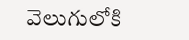వెలుగులోకి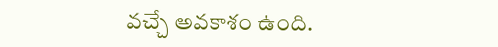వచ్చే అవకాశం ఉంది.